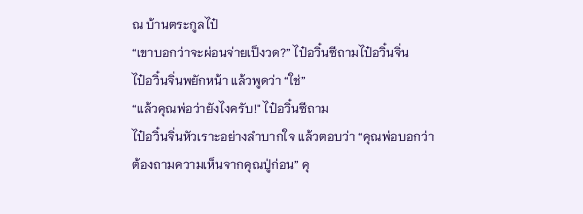ณ บ้านตระกูลไป๋
“เขาบอกว่าจะผ่อนจ่ายเป็งวด?” ไป๋อวิ๋นซีถามไป๋อวิ๋นจิ่น
ไป๋อวิ๋นจิ่นพยักหน้า แล้วพูดว่า “ใช่”
“แล้วคุณพ่อว่ายังไงครับ!" ไป๋อวิ๋นซีถาม
ไป๋อวิ๋นจิ่นหัวเราะอย่างลำบากใจ แล้วตอบว่า “คุณพ่อบอกว่าต้องถามความเห็นจากคุณปู่ก่อน” คุ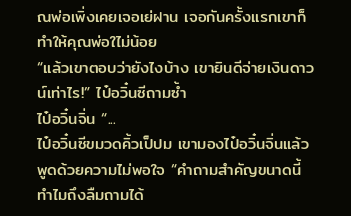ณพ่อเพิ่งเคยเจอเย่ฝาน เจอกันครั้งแรกเขาก็ทำให้คุณพ่อใไม่น้อย
“แล้วเขาตอบว่ายังไงบ้าง เขายินดีจ่ายเงินดาวน์เท่าไร!” ไป๋อวิ๋นซีถามซ้ำ
ไป๋อวิ๋นจิ่น “...
ไป๋อวิ๋นซีขมวดคิ้วเป็ปม เขามองไป๋อวิ๋นจิ่นแล้วพูดด้วยความไม่พอใจ “คำถามสำคัญขนาดนี้ ทำไมถึงลืมถามได้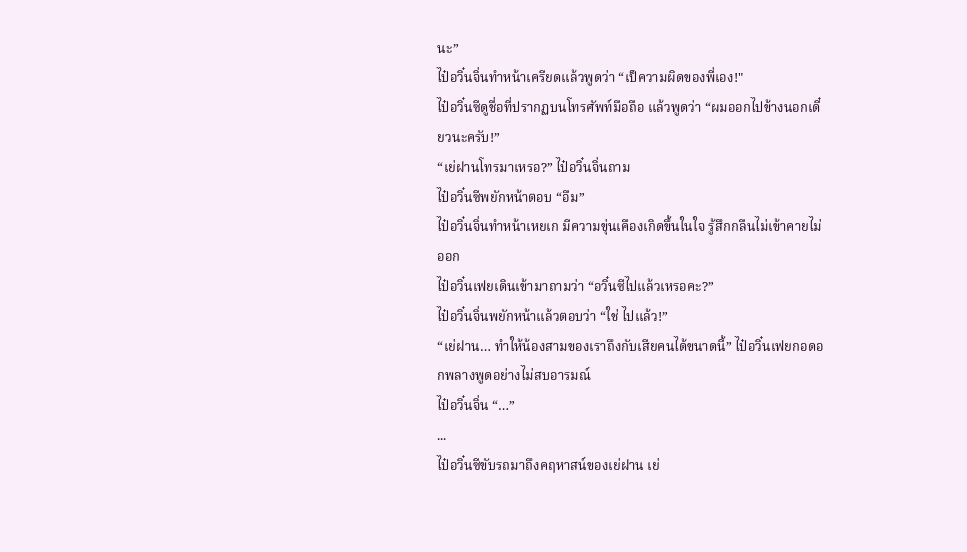นะ”
ไป๋อวิ๋นจิ่นทำหน้าเครียดแล้วพูดว่า “เป็ความผิดของพี่เอง!"
ไป๋อวิ๋นซีดูชื่อที่ปรากฏบนโทรศัพท์มือถือ แล้วพูดว่า “ผมออกไปข้างนอกเดี๋ยวนะครับ!”
“เย่ฝานโทรมาเหรอ?” ไป๋อวิ๋นจิ่นถาม
ไป๋อวิ๋นซีพยักหน้าตอบ “อืม”
ไป๋อวิ๋นจิ่นทำหน้าเหยเก มีความขุ่นเคืองเกิดขึ้นในใจ รู้สึกกลืนไม่เข้าคายไม่ออก
ไป๋อวิ๋นเฟยเดินเข้ามาถามว่า “อวิ๋นซีไปแล้วเหรอคะ?”
ไป๋อวิ๋นจิ่นพยักหน้าแล้วตอบว่า “ใช่ ไปแล้ว!”
“เย่ฝาน… ทำให้น้องสามของเราถึงกับเสียคนได้ขนาดนี้” ไป๋อวิ๋นเฟยกอดอกพลางพูดอย่างไม่สบอารมณ์
ไป๋อวิ๋นจิ่น “…”
...
ไป๋อวิ๋นซีขับรถมาถึงคฤหาสน์ของเย่ฝาน เย่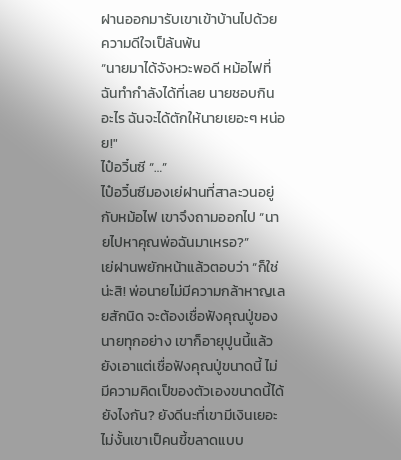ฝานออกมารับเขาเข้าบ้านไปด้วยความดีใจเป็ล้นพ้น
“นายมาได้จังหวะพอดี หม้อไฟที่ฉันทำกำลังได้ที่เลย นายชอบกินอะไร ฉันจะได้ตักให้นายเยอะๆ หน่อย!"
ไป๋อวิ๋นซี “…”
ไป๋อวิ๋นซีมองเย่ฝานที่สาละวนอยู่กับหม้อไฟ เขาจึงถามออกไป “นายไปหาคุณพ่อฉันมาเหรอ?”
เย่ฝานพยักหน้าแล้วตอบว่า “ก็ใช่น่ะสิ! พ่อนายไม่มีความกล้าหาญเลยสักนิด จะต้องเชื่อฟังคุณปู่ของนายทุกอย่าง เขาก็อายุปูนนี้แล้ว ยังเอาแต่เชื่อฟังคุณปู่ขนาดนี้ ไม่มีความคิดเป็ของตัวเองขนาดนี้ได้ยังไงกัน? ยังดีนะที่เขามีเงินเยอะ ไม่งั้นเขาเป็คนขี้ขลาดแบบ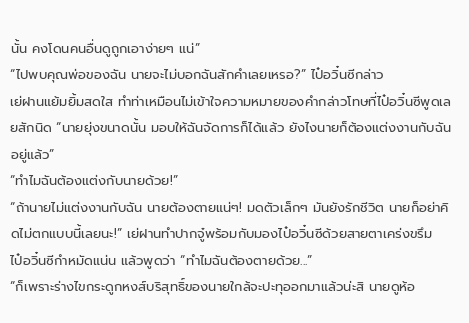นั้น คงโดนคนอื่นดูถูกเอาง่ายๆ แน่”
“ไปพบคุณพ่อของฉัน นายจะไม่บอกฉันสักคำเลยเหรอ?” ไป๋อวิ๋นซีกล่าว
เย่ฝานแย้มยิ้มสดใส ทำท่าเหมือนไม่เข้าใจความหมายของคำกล่าวโทษที่ไป๋อวิ๋นซีพูดเลยสักนิด “นายยุ่งขนาดนั้น มอบให้ฉันจัดการก็ได้แล้ว ยังไงนายก็ต้องแต่งงานกับฉันอยู่แล้ว”
“ทำไมฉันต้องแต่งกับนายด้วย!”
“ถ้านายไม่แต่งงานกับฉัน นายต้องตายแน่ๆ! มดตัวเล็กๆ มันยังรักชีวิต นายก็อย่าคิดไม่ตกแบบนี้เลยนะ!” เย่ฝานทำปากจู๋พร้อมกับมองไป๋อวิ๋นซีด้วยสายตาเคร่งขรึม
ไป๋อวิ๋นซีกำหมัดแน่น แล้วพูดว่า “ทำไมฉันต้องตายด้วย...”
“ก็เพราะร่างไขกระดูกหงส์บริสุทธิ์ของนายใกล้จะปะทุออกมาแล้วน่ะสิ นายดูห้อ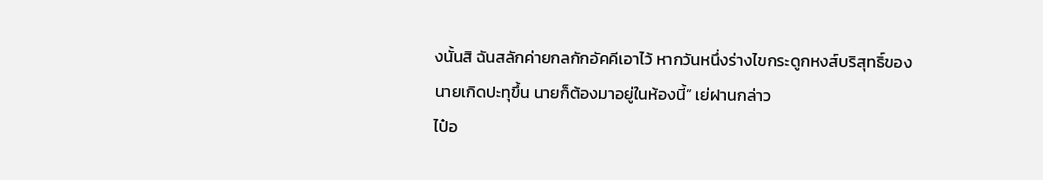งนั้นสิ ฉันสลักค่ายกลกักอัคคีเอาไว้ หากวันหนึ่งร่างไขกระดูกหงส์บริสุทธิ์ของนายเกิดปะทุขึ้น นายก็ต้องมาอยู่ในห้องนี้” เย่ฝานกล่าว
ไป๋อ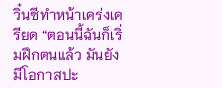วิ๋นซีทำหน้าเคร่งเครียด “ตอนนี้ฉันก็เริ่มฝึกตนแล้ว มันยังมีโอกาสปะ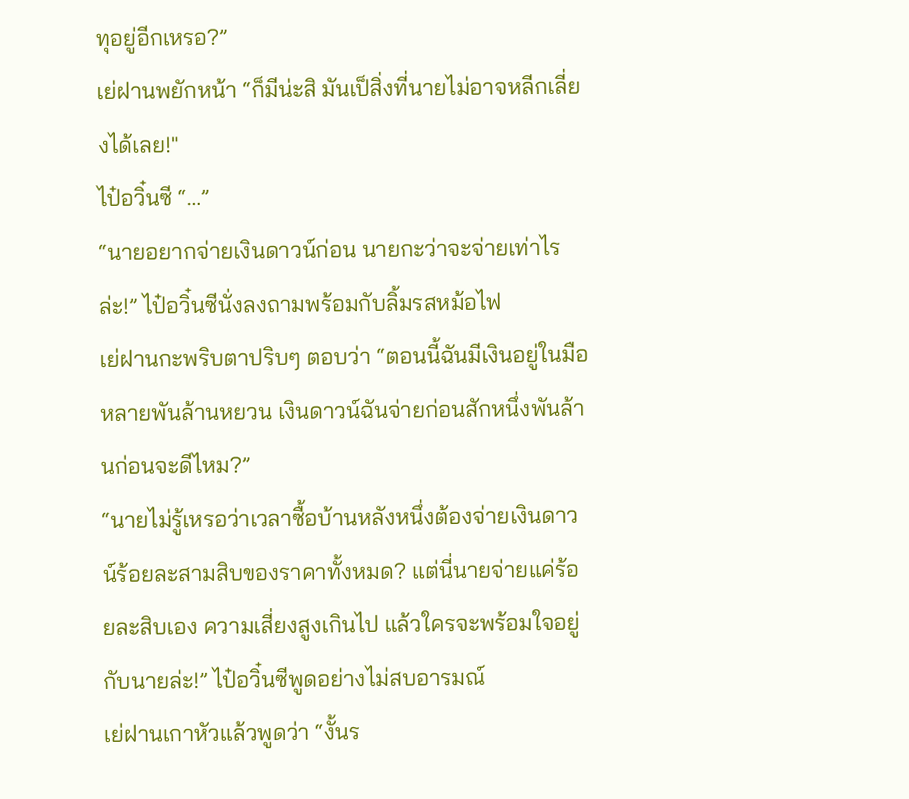ทุอยู่อีกเหรอ?”
เย่ฝานพยักหน้า “ก็มีน่ะสิ มันเป็สิ่งที่นายไม่อาจหลีกเลี่ยงได้เลย!"
ไป๋อวิ๋นซี “…”
“นายอยากจ่ายเงินดาวน์ก่อน นายกะว่าจะจ่ายเท่าไรล่ะ!” ไป๋อวิ๋นซีนั่งลงถามพร้อมกับลิ้มรสหม้อไฟ
เย่ฝานกะพริบตาปริบๆ ตอบว่า “ตอนนี้ฉันมีเงินอยู่ในมือหลายพันล้านหยวน เงินดาวน์ฉันจ่ายก่อนสักหนึ่งพันล้านก่อนจะดีไหม?”
“นายไม่รู้เหรอว่าเวลาซื้อบ้านหลังหนึ่งต้องจ่ายเงินดาวน์ร้อยละสามสิบของราคาทั้งหมด? แต่นี่นายจ่ายแค่ร้อยละสิบเอง ความเสี่ยงสูงเกินไป แล้วใครจะพร้อมใจอยู่กับนายล่ะ!” ไป๋อวิ๋นซีพูดอย่างไม่สบอารมณ์
เย่ฝานเกาหัวแล้วพูดว่า “งั้นร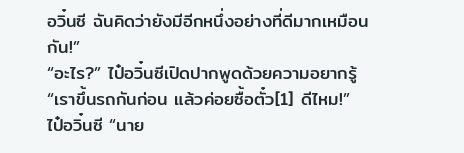อวิ๋นซี ฉันคิดว่ายังมีอีกหนึ่งอย่างที่ดีมากเหมือนกัน!”
“อะไร?” ไป๋อวิ๋นซีเปิดปากพูดด้วยความอยากรู้
“เราขึ้นรถกันก่อน แล้วค่อยซื้อตั๋ว[1] ดีไหม!”
ไป๋อวิ๋นซี “นาย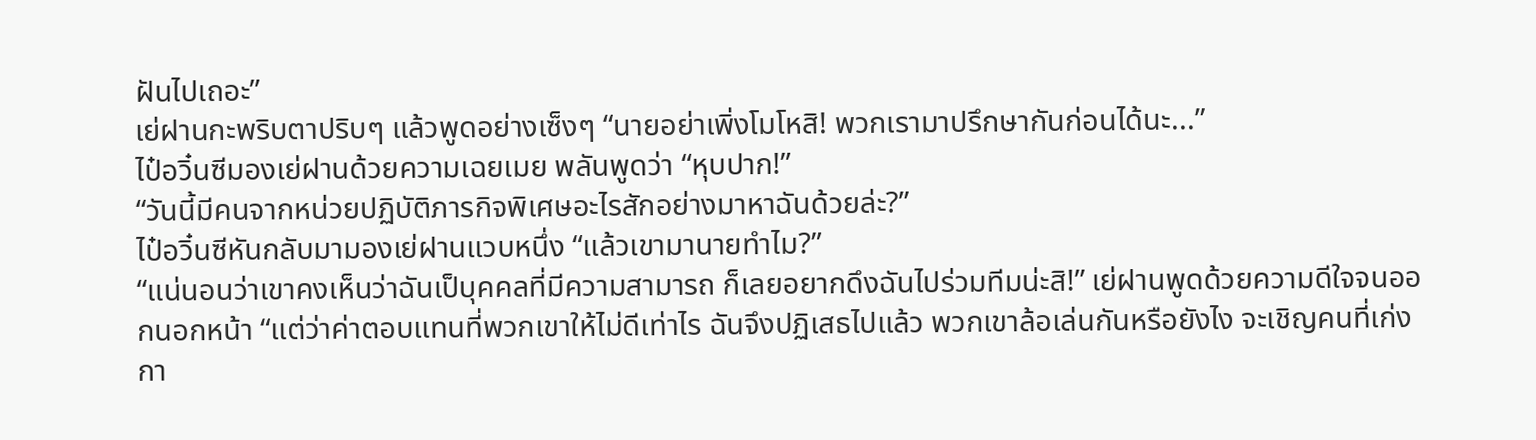ฝันไปเถอะ”
เย่ฝานกะพริบตาปริบๆ แล้วพูดอย่างเซ็งๆ “นายอย่าเพิ่งโมโหสิ! พวกเรามาปรึกษากันก่อนได้นะ...”
ไป๋อวิ๋นซีมองเย่ฝานด้วยความเฉยเมย พลันพูดว่า “หุบปาก!”
“วันนี้มีคนจากหน่วยปฏิบัติภารกิจพิเศษอะไรสักอย่างมาหาฉันด้วยล่ะ?”
ไป๋อวิ๋นซีหันกลับมามองเย่ฝานแวบหนึ่ง “แล้วเขามานายทำไม?”
“แน่นอนว่าเขาคงเห็นว่าฉันเป็บุคคลที่มีความสามารถ ก็เลยอยากดึงฉันไปร่วมทีมน่ะสิ!” เย่ฝานพูดด้วยความดีใจจนออกนอกหน้า “แต่ว่าค่าตอบแทนที่พวกเขาให้ไม่ดีเท่าไร ฉันจึงปฏิเสธไปแล้ว พวกเขาล้อเล่นกันหรือยังไง จะเชิญคนที่เก่งกา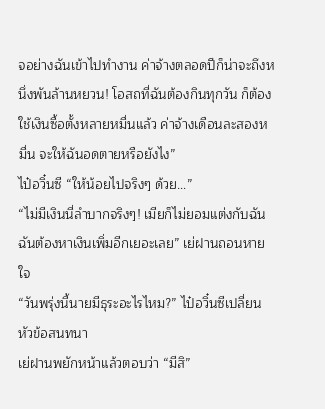จอย่างฉันเข้าไปทำงาน ค่าจ้างตลอดปีก็น่าจะถึงหนึ่งพันล้านหยวน! โอสถที่ฉันต้องกินทุกวัน ก็ต้องใช้เงินซื้อตั้งหลายหมื่นแล้ว ค่าจ้างเดือนละสองหมื่น จะให้ฉันอดตายหรือยังไง”
ไป๋อวิ๋นซี “ให้น้อยไปจริงๆ ด้วย...”
“ไม่มีเงินนี่ลำบากจริงๆ! เมียก็ไม่ยอมแต่งกับฉัน ฉันต้องหาเงินเพิ่มอีกเยอะเลย” เย่ฝานถอนหายใจ
“วันพรุ่งนี้นายมีธุระอะไรไหม?” ไป๋อวิ๋นซีเปลี่ยนหัวข้อสนทนา
เย่ฝานพยักหน้าแล้วตอบว่า “มีสิ”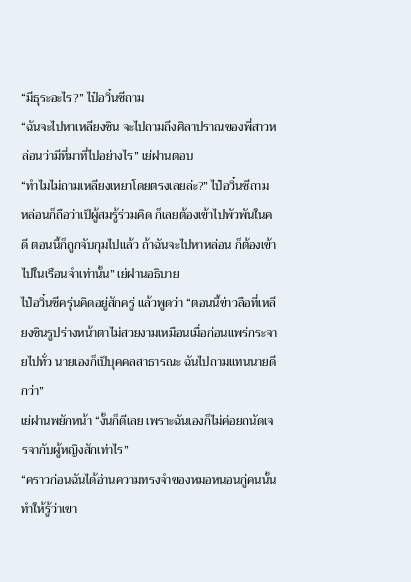“มีธุระอะไร?” ไป๋อวิ๋นซีถาม
“ฉันจะไปหาเหลียงซิน จะไปถามถึงศิลาปราณของพี่สาวหล่อนว่ามีที่มาที่ไปอย่างไร” เย่ฝานตอบ
“ทำไมไม่ถามเหลียงเหยาโดยตรงเลยล่ะ?” ไป๋อวิ๋นซีถาม
หล่อนก็ถือว่าเป็ผู้สมรู้ร่วมคิด ก็เลยต้องเข้าไปพัวพันในคดี ตอนนี้ก็ถูกจับกุมไปแล้ว ถ้าฉันจะไปหาหล่อน ก็ต้องเข้าไปในเรือนจำเท่านั้น” เย่ฝานอธิบาย
ไป๋อวิ๋นซีครุ่นคิดอยู่สักครู่ แล้วพูดว่า “ตอนนี้ข่าวลือที่เหลียงซินรูปร่างหน้าตาไม่สวยงามเหมือนเมื่อก่อนแพร่กระจายไปทั่ว นายเองก็เป็บุคคลสาธารณะ ฉันไปถามแทนนายดีกว่า”
เย่ฝานพยักหน้า “งั้นก็ดีเลย เพราะฉันเองก็ไม่ค่อยถนัดเจรจากับผู้หญิงสักเท่าไร”
“คราวก่อนฉันได้อ่านความทรงจำของหมอหนอนกู่คนนั้น ทำให้รู้ว่าเขา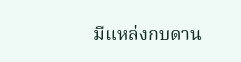มีแหล่งกบดาน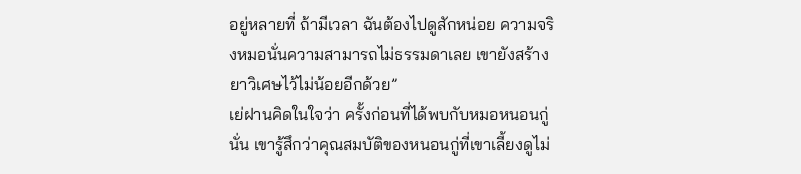อยู่หลายที่ ถ้ามีเวลา ฉันต้องไปดูสักหน่อย ความจริงหมอนั่นความสามารถไม่ธรรมดาเลย เขายังสร้างยาวิเศษไว้ไม่น้อยอีกด้วย”
เย่ฝานคิดในใจว่า ครั้งก่อนที่ได้พบกับหมอหนอนกู่นั่น เขารู้สึกว่าคุณสมบัติของหนอนกู่ที่เขาเลี้ยงดูไม่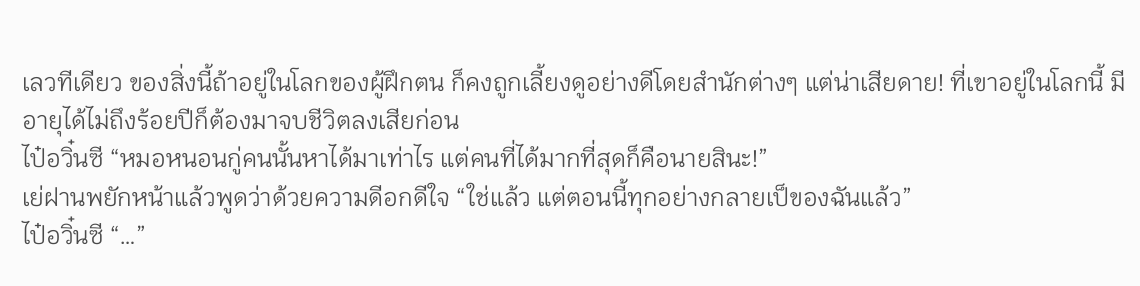เลวทีเดียว ของสิ่งนี้ถ้าอยู่ในโลกของผู้ฝึกตน ก็คงถูกเลี้ยงดูอย่างดีโดยสำนักต่างๆ แต่น่าเสียดาย! ที่เขาอยู่ในโลกนี้ มีอายุได้ไม่ถึงร้อยปีก็ต้องมาจบชีวิตลงเสียก่อน
ไป๋อวิ๋นซี “หมอหนอนกู่คนนั้นหาได้มาเท่าไร แต่คนที่ได้มากที่สุดก็คือนายสินะ!”
เย่ฝานพยักหน้าแล้วพูดว่าด้วยความดีอกดีใจ “ใช่แล้ว แต่ตอนนี้ทุกอย่างกลายเป็ของฉันแล้ว”
ไป๋อวิ๋นซี “…”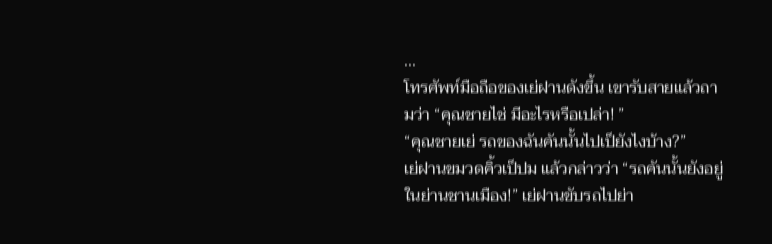...
โทรศัพท์มือถือของเย่ฝานดังขึ้น เขารับสายแล้วถามว่า “คุณชายไช่ มีอะไรหรือเปล่า! ”
“คุณชายเย่ รถของฉันคันนั้นไปเป็ยังไงบ้าง?”
เย่ฝานขมวดคิ้วเป็ปม แล้วกล่าวว่า “รถคันนั้นยังอยู่ในย่านชานเมือง!” เย่ฝานขับรถไปย่า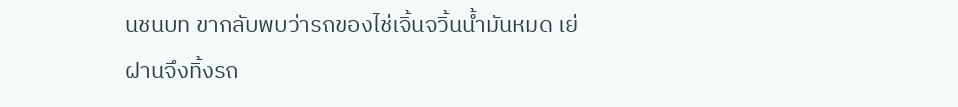นชนบท ขากลับพบว่ารถของไช่เจิ้นจวิ้นน้ำมันหมด เย่ฝานจึงทิ้งรถ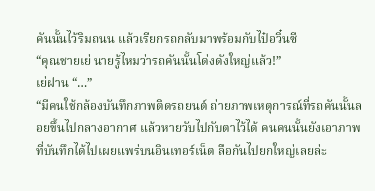คันนั้นไว้ริมถนน แล้วเรียกรถกลับมาพร้อมกับไป๋อวิ๋นซี
“คุณชายเย่ นายรู้ไหมว่ารถคันนั้นโด่งดังใหญ่แล้ว!”
เย่ฝาน “…”
“มีคนใช้กล้องบันทึกภาพติดรถยนต์ ถ่ายภาพเหตุการณ์ที่รถคันนั้นลอยขึ้นไปกลางอากาศ แล้วหายวับไปกับตาไว้ได้ คนคนนั้นยังเอาภาพที่บันทึกได้ไปเผยแพร่บนอินเทอร์เน็ต ลือกันไปยกใหญ่เลยล่ะ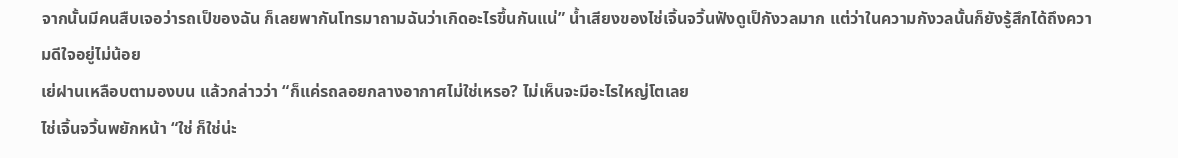จากนั้นมีคนสืบเจอว่ารถเป็ของฉัน ก็เลยพากันโทรมาถามฉันว่าเกิดอะไรขึ้นกันแน่” น้ำเสียงของไช่เจิ้นจวิ้นฟังดูเป็กังวลมาก แต่ว่าในความกังวลนั้นก็ยังรู้สึกได้ถึงความดีใจอยู่ไม่น้อย
เย่ฝานเหลือบตามองบน แล้วกล่าวว่า “ก็แค่รถลอยกลางอากาศไม่ใช่เหรอ? ไม่เห็นจะมีอะไรใหญ่โตเลย
ไช่เจิ้นจวิ้นพยักหน้า “ใช่ ก็ใช่น่ะ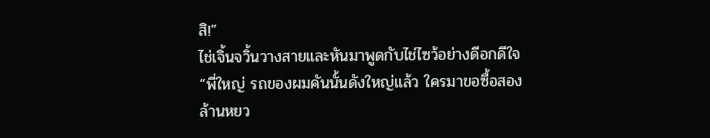สิ!”
ไช่เจิ้นจวิ้นวางสายและหันมาพูดกับไช่ไซว้อย่างดีอกดีใจ “พี่ใหญ่ รถของผมคันนั้นดังใหญ่แล้ว ใครมาขอซื้อสองล้านหยว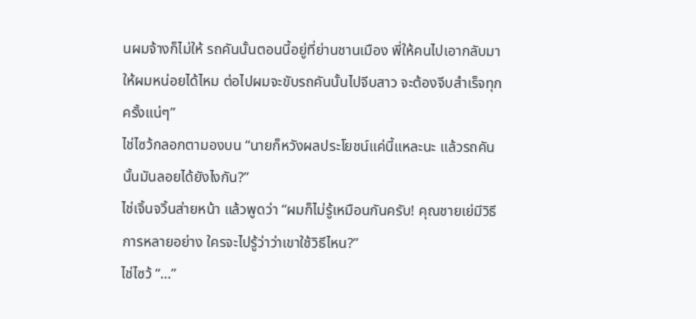นผมจ้างก็ไม่ให้ รถคันนั้นตอนนี้อยู่ที่ย่านชานเมือง พี่ให้คนไปเอากลับมาให้ผมหน่อยได้ไหม ต่อไปผมจะขับรถคันนั้นไปจีบสาว จะต้องจีบสำเร็จทุกครั้งแน่ๆ”
ไช่ไซว้กลอกตามองบน “นายก็หวังผลประโยชน์แค่นี้แหละนะ แล้วรถคันนั้นมันลอยได้ยังไงกัน?”
ไช่เจิ้นจวิ้นส่ายหน้า แล้วพูดว่า “ผมก็ไม่รู้เหมือนกันครับ! คุณชายเย่มีวิธีการหลายอย่าง ใครจะไปรู้ว่าว่าเขาใช้วิธีไหน?”
ไช่ไซว้ “…”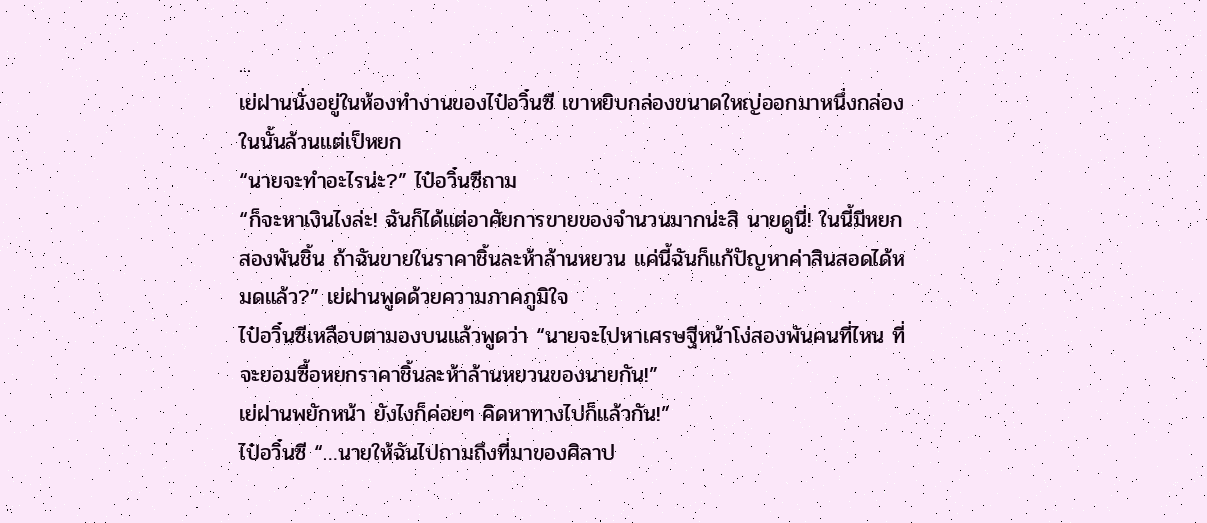...
เย่ฝานนั่งอยู่ในห้องทำงานของไป๋อวิ๋นซี เขาหยิบกล่องขนาดใหญ่ออกมาหนึ่งกล่อง ในนั้นล้วนแต่เป็หยก
“นายจะทำอะไรน่ะ?” ไป๋อวิ๋นซีถาม
“ก็จะหาเงินไงล่ะ! ฉันก็ได้แต่อาศัยการขายของจำนวนมากน่ะสิ นายดูนี่! ในนี้มีหยกสองพันชิ้น ถ้าฉันขายในราคาชิ้นละห้าล้านหยวน แค่นี้ฉันก็แก้ปัญหาค่าสินสอดได้หมดแล้ว?” เย่ฝานพูดด้วยความภาคภูมิใจ
ไป๋อวิ๋นซีเหลือบตามองบนแล้วพูดว่า “นายจะไปหาเศรษฐีหน้าโง่สองพันคนที่ไหน ที่จะยอมซื้อหยกราคาชิ้นละห้าล้านหยวนของนายกัน!”
เย่ฝานพยักหน้า ยังไงก็ค่อยๆ คิดหาทางไปก็แล้วกัน!”
ไป๋อวิ๋นซี “…นายให้ฉันไปถามถึงที่มาของศิลาป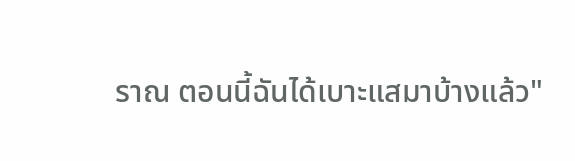ราณ ตอนนี้ฉันได้เบาะแสมาบ้างแล้ว"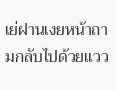เย่ฝานเงยหน้าถามกลับไปด้วยแวว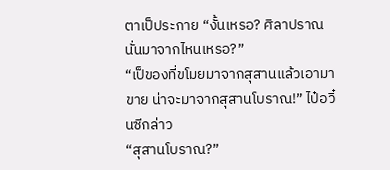ตาเป็ประกาย “งั้นเหรอ? ศิลาปราณนั่นมาจากไหนเหรอ?”
“เป็ของที่ขโมยมาจากสุสานแล้วเอามาขาย น่าจะมาจากสุสานโบราณ!” ไป๋อวิ๋นซีกล่าว
“สุสานโบราณ?”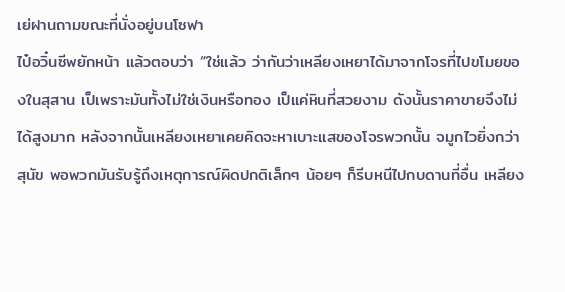เย่ฝานถามขณะที่นั่งอยู่บนโซฟา
ไป๋อวิ๋นซีพยักหน้า แล้วตอบว่า “ใช่แล้ว ว่ากันว่าเหลียงเหยาได้มาจากโจรที่ไปขโมยของในสุสาน เป็เพราะมันทั้งไม่ใช่เงินหรือทอง เป็แค่หินที่สวยงาม ดังนั้นราคาขายจึงไม่ได้สูงมาก หลังจากนั้นเหลียงเหยาเคยคิดจะหาเบาะแสของโจรพวกนั้น จมูกไวยิ่งกว่าสุนัข พอพวกมันรับรู้ถึงเหตุการณ์ผิดปกติเล็กๆ น้อยๆ ก็รีบหนีไปกบดานที่อื่น เหลียง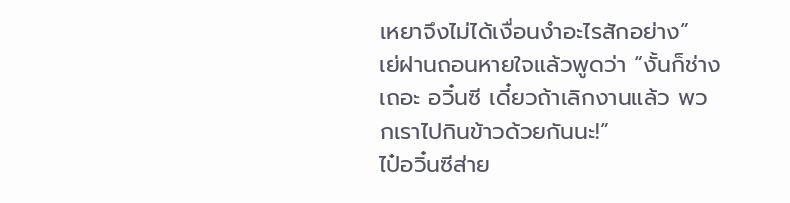เหยาจึงไม่ได้เงื่อนงำอะไรสักอย่าง”
เย่ฝานถอนหายใจแล้วพูดว่า “งั้นก็ช่างเถอะ อวิ๋นซี เดี๋ยวถ้าเลิกงานแล้ว พวกเราไปกินข้าวด้วยกันนะ!”
ไป๋อวิ๋นซีส่าย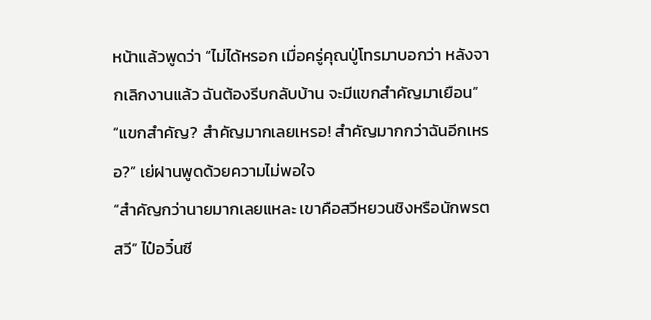หน้าแล้วพูดว่า “ไม่ได้หรอก เมื่อครู่คุณปู่โทรมาบอกว่า หลังจากเลิกงานแล้ว ฉันต้องรีบกลับบ้าน จะมีแขกสำคัญมาเยือน”
“แขกสำคัญ? สำคัญมากเลยเหรอ! สำคัญมากกว่าฉันอีกเหรอ?” เย่ฝานพูดด้วยความไม่พอใจ
“สำคัญกว่านายมากเลยแหละ เขาคือสวีหยวนชิงหรือนักพรตสวี” ไป๋อวิ๋นซี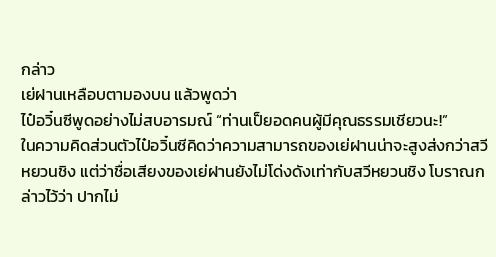กล่าว
เย่ฝานเหลือบตามองบน แล้วพูดว่า
ไป๋อวิ๋นซีพูดอย่างไม่สบอารมณ์ “ท่านเป็ยอดคนผู้มีคุณธรรมเชียวนะ!”
ในความคิดส่วนตัวไป๋อวิ๋นซีคิดว่าความสามารถของเย่ฝานน่าจะสูงส่งกว่าสวีหยวนชิง แต่ว่าชื่อเสียงของเย่ฝานยังไม่โด่งดังเท่ากับสวีหยวนชิง โบราณกล่าวไว้ว่า ปากไม่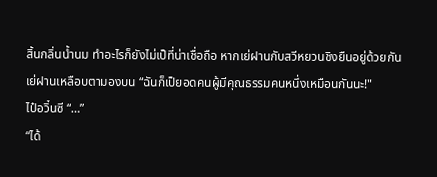สิ้นกลิ่นน้ำนม ทำอะไรก็ยังไม่เป็ที่น่าเชื่อถือ หากเย่ฝานกับสวีหยวนชิงยืนอยู่ด้วยกัน
เย่ฝานเหลือบตามองบน “ฉันก็เป็ยอดคนผู้มีคุณธรรมคนหนึ่งเหมือนกันนะ!"
ไป๋อวิ๋นซี “…”
“ได้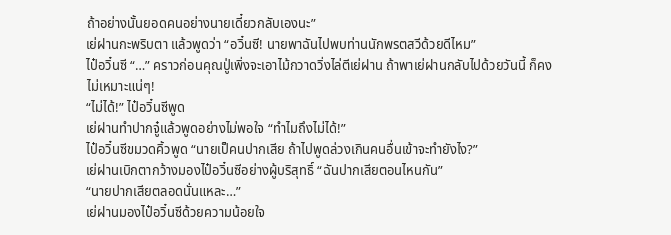ถ้าอย่างนั้นยอดคนอย่างนายเดี๋ยวกลับเองนะ”
เย่ฝานกะพริบตา แล้วพูดว่า “อวิ๋นซี! นายพาฉันไปพบท่านนักพรตสวีด้วยดีไหม”
ไป๋อวิ๋นซี “…” คราวก่อนคุณปู่เพิ่งจะเอาไม้กวาดวิ่งไล่ตีเย่ฝาน ถ้าพาเย่ฝานกลับไปด้วยวันนี้ ก็คงไม่เหมาะแน่ๆ!
“ไม่ได้!” ไป๋อวิ๋นซีพูด
เย่ฝานทำปากจู๋แล้วพูดอย่างไม่พอใจ “ทำไมถึงไม่ได้!”
ไป๋อวิ๋นซีขมวดคิ้วพูด “นายเป็คนปากเสีย ถ้าไปพูดล่วงเกินคนอื่นเข้าจะทำยังไง?”
เย่ฝานเบิกตากว้างมองไป๋อวิ๋นซีอย่างผู้บริสุทธิ์ “ฉันปากเสียตอนไหนกัน”
“นายปากเสียตลอดนั่นแหละ…”
เย่ฝานมองไป๋อวิ๋นซีด้วยความน้อยใจ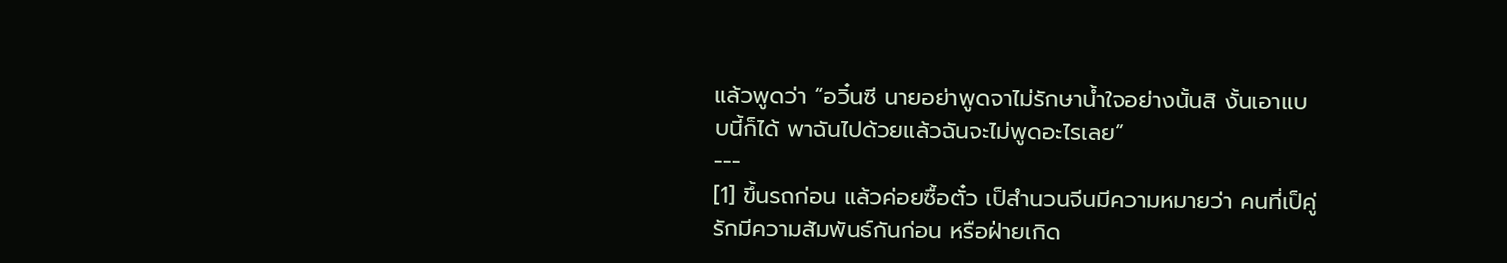แล้วพูดว่า “อวิ๋นซี นายอย่าพูดจาไม่รักษาน้ำใจอย่างนั้นสิ งั้นเอาแบบนี้ก็ได้ พาฉันไปด้วยแล้วฉันจะไม่พูดอะไรเลย”
---
[1] ขึ้นรถก่อน แล้วค่อยซื้อตั๋ว เป็สำนวนจีนมีความหมายว่า คนที่เป็คู่รักมีความสัมพันธ์กันก่อน หรือฝ่ายเกิด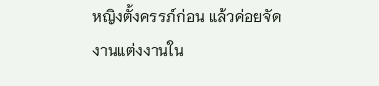หญิงตั้งครรภ์ก่อน แล้วค่อยจัดงานแต่งงานใน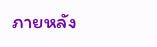ภายหลัง